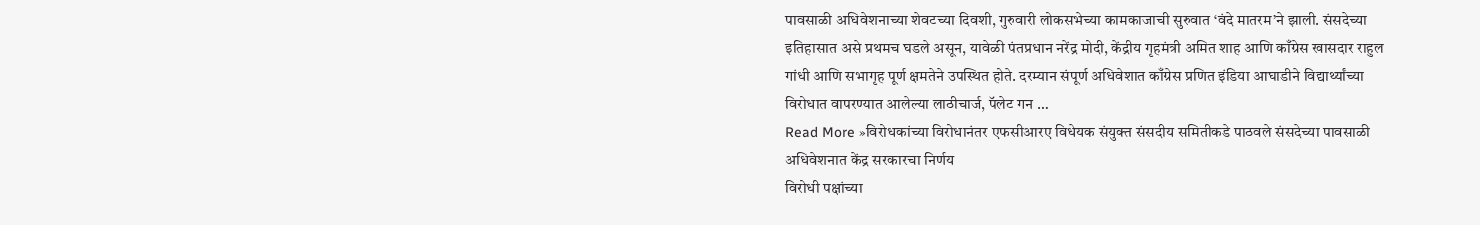पावसाळी अधिवेशनाच्या शेवटच्या दिवशी, गुरुवारी लोकसभेच्या कामकाजाची सुरुवात ‘वंदे मातरम’ने झाली. संसदेच्या इतिहासात असे प्रथमच घडले असून, यावेळी पंतप्रधान नरेंद्र मोदी, केंद्रीय गृहमंत्री अमित शाह आणि काँग्रेस खासदार राहुल गांधी आणि सभागृह पूर्ण क्षमतेने उपस्थित होते. दरम्यान संपूर्ण अधिवेशात काँग्रेस प्रणित इंडिया आघाडीने विद्यार्थ्यांच्या विरोधात वापरण्यात आलेल्या लाठीचार्ज, पॅलेट गन …
Read More »विरोधकांच्या विरोधानंतर एफसीआरए विधेयक संयुक्त संसदीय समितीकडे पाठवले संसदेच्या पावसाळी अधिवेशनात केंद्र सरकारचा निर्णय
विरोधी पक्षांच्या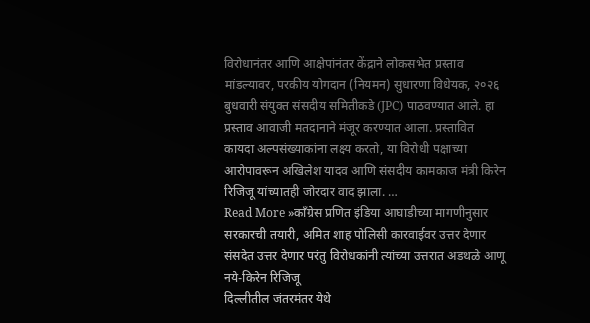विरोधानंतर आणि आक्षेपांनंतर केंद्राने लोकसभेत प्रस्ताव मांडल्यावर, परकीय योगदान (नियमन) सुधारणा विधेयक, २०२६ बुधवारी संयुक्त संसदीय समितीकडे (JPC) पाठवण्यात आले. हा प्रस्ताव आवाजी मतदानाने मंजूर करण्यात आला. प्रस्तावित कायदा अल्पसंख्याकांना लक्ष्य करतो, या विरोधी पक्षाच्या आरोपावरून अखिलेश यादव आणि संसदीय कामकाज मंत्री किरेन रिजिजू यांच्यातही जोरदार वाद झाला. …
Read More »काँग्रेस प्रणित इंडिया आघाडीच्या मागणीनुसार सरकारची तयारी, अमित शाह पोलिसी कारवाईवर उत्तर देणार संसदेत उत्तर देणार परंतु विरोधकांनी त्यांच्या उत्तरात अडथळे आणू नये-किरेन रिजिजू
दिल्लीतील जंतरमंतर येथे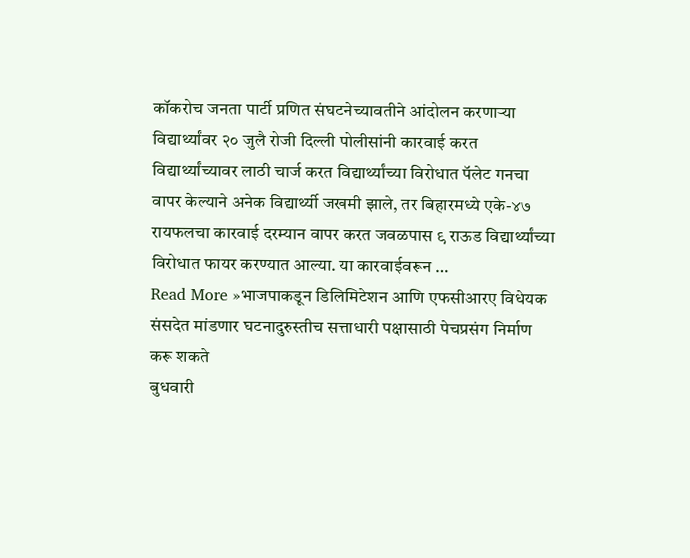कॉकरोच जनता पार्टी प्रणित संघटनेच्यावतीने आंदोलन करणाऱ्या विद्यार्थ्यांवर २० जुलै रोजी दिल्ली पोलीसांनी कारवाई करत विद्यार्थ्यांच्यावर लाठी चार्ज करत विद्यार्थ्यांच्या विरोधात पॅलेट गनचा वापर केल्याने अनेक विद्यार्थ्यी जखमी झाले, तर बिहारमध्ये एके-४७ रायफलचा कारवाई दरम्यान वापर करत जवळपास ९ राऊड विद्यार्थ्यांच्या विरोधात फायर करण्यात आल्या. या कारवाईवरून …
Read More »भाजपाकडून डिलिमिटेशन आणि एफसीआरए विधेयक संसदेत मांडणार घटनादुरुस्तीच सत्ताधारी पक्षासाठी पेचप्रसंग निर्माण करू शकते
बुधवारी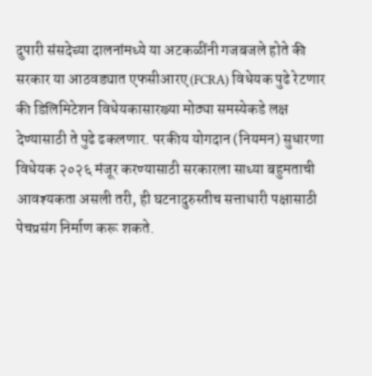दुपारी संसदेच्या दालनांमध्ये या अटकळींनी गजबजले होते की सरकार या आठवड्यात एफसीआरए (FCRA) विधेयक पुढे रेटणार की डिलिमिटेशन विधेयकासारख्या मोठ्या समस्येकडे लक्ष देण्यासाठी ते पुढे ढकलणार. परकीय योगदान (नियमन) सुधारणा विधेयक २०२६ मंजूर करण्यासाठी सरकारला साध्या बहुमताची आवश्यकता असली तरी, ही घटनादुरुस्तीच सत्ताधारी पक्षासाठी पेचप्रसंग निर्माण करू शकते.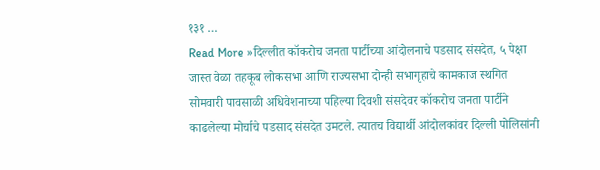१३१ …
Read More »दिल्लीत कॉकरोच जनता पार्टीच्या आंदोलनाचे पडसाद संसदेत, ५ पेक्षा जास्त वेळा तहकूब लोकसभा आणि राज्यसभा दोन्ही सभागृहाचे कामकाज स्थगित
सोमवारी पावसाळी अधिवेशनाच्या पहिल्या दिवशी संसदेवर कॉकरोच जनता पार्टीने काढलेल्या मोर्चाचे पडसाद संसदेत उमटले. त्यातच विद्यार्थी आंदोलकांवर दिल्ली पोलिसांनी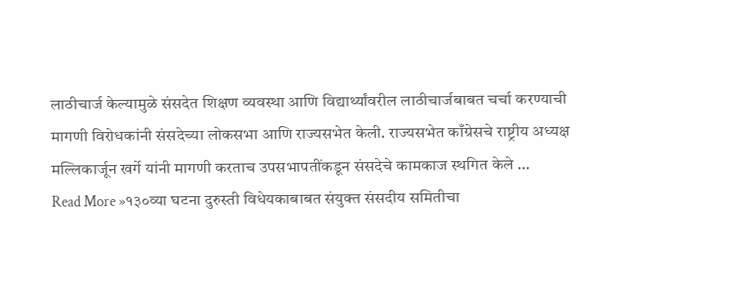लाठीचार्ज केल्यामुळे संसदेत शिक्षण व्यवस्था आणि विद्यार्थ्यांवरील लाठीचार्जबाबत चर्चा करण्याची मागणी विरोधकांनी संसदेच्या लोकसभा आणि राज्यसभेत केली. राज्यसभेत काँग्रेसचे राष्ट्रीय अध्यक्ष मल्लिकार्जून खर्गे यांनी मागणी करताच उपसभापतींकडून संसदेचे कामकाज स्थगित केले …
Read More »१३०व्या घटना दुरुस्ती विधेयकाबाबत संयुक्त संसदीय समितीचा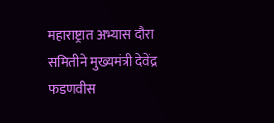महाराष्ट्रात अभ्यास दौरा समितीने मुख्यमंत्री देवेंद्र फडणवीस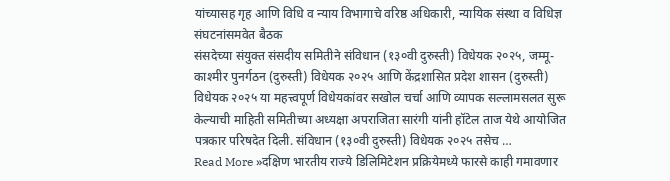यांच्यासह गृह आणि विधि व न्याय विभागाचे वरिष्ठ अधिकारी, न्यायिक संस्था व विधिज्ञ संघटनांसमवेत बैठक
संसदेच्या संयुक्त संसदीय समितीने संविधान (१३०वी दुरुस्ती) विधेयक २०२५, जम्मू-काश्मीर पुनर्गठन (दुरुस्ती) विधेयक २०२५ आणि केंद्रशासित प्रदेश शासन (दुरुस्ती) विधेयक २०२५ या महत्त्वपूर्ण विधेयकांवर सखोल चर्चा आणि व्यापक सल्लामसलत सुरू केल्याची माहिती समितीच्या अध्यक्षा अपराजिता सारंगी यांनी हॉटेल ताज येथे आयोजित पत्रकार परिषदेत दिली. संविधान (१३०वी दुरुस्ती) विधेयक २०२५ तसेच …
Read More »दक्षिण भारतीय राज्ये डिलिमिटेशन प्रक्रियेमध्ये फारसे काही गमावणार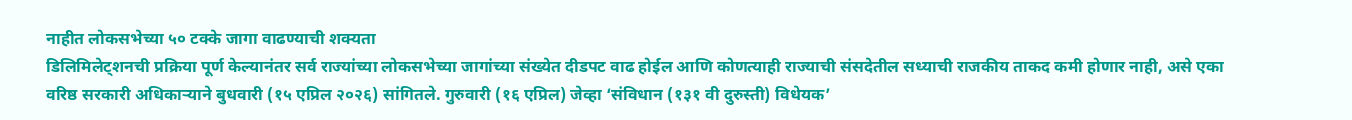नाहीत लोकसभेच्या ५० टक्के जागा वाढण्याची शक्यता
डिलिमिलेट्शनची प्रक्रिया पूर्ण केल्यानंतर सर्व राज्यांच्या लोकसभेच्या जागांच्या संख्येत दीडपट वाढ होईल आणि कोणत्याही राज्याची संसदेतील सध्याची राजकीय ताकद कमी होणार नाही, असे एका वरिष्ठ सरकारी अधिकाऱ्याने बुधवारी (१५ एप्रिल २०२६) सांगितले. गुरुवारी (१६ एप्रिल) जेव्हा ‘संविधान (१३१ वी दुरुस्ती) विधेयक’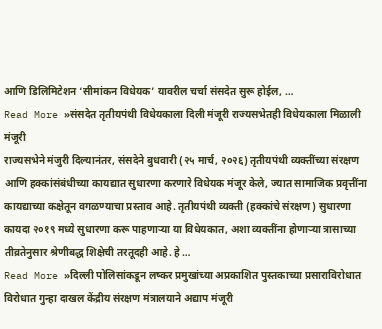आणि डिलिमिटेशन ‘सीमांकन विधेयक’ यावरील चर्चा संसदेत सुरू होईल, …
Read More »संसदेत तृतीयपंथी विधेयकाला दिली मंजूरी राज्यसभेतही विधेयकाला मिळाली मंजूरी
राज्यसभेने मंजुरी दिल्यानंतर, संसदेने बुधवारी (२५ मार्च, २०२६) तृतीयपंथी व्यक्तींच्या संरक्षण आणि हक्कांसंबंधीच्या कायद्यात सुधारणा करणारे विधेयक मंजूर केले, ज्यात सामाजिक प्रवृत्तींना कायद्याच्या कक्षेतून वगळण्याचा प्रस्ताव आहे. तृतीयपंथी व्यक्ती (हक्कांचे संरक्षण) सुधारणा कायदा २०१९ मध्ये सुधारणा करू पाहणाऱ्या या विधेयकात, अशा व्यक्तींना होणाऱ्या त्रासाच्या तीव्रतेनुसार श्रेणीबद्ध शिक्षेची तरतूदही आहे. हे …
Read More »दिल्ली पोलिसांकडून लष्कर प्रमुखांच्या अप्रकाशित पुस्तकाच्या प्रसाराविरोधात विरोधात गुन्हा दाखल केंद्रीय संरक्षण मंत्रालयाने अद्याप मंजूरी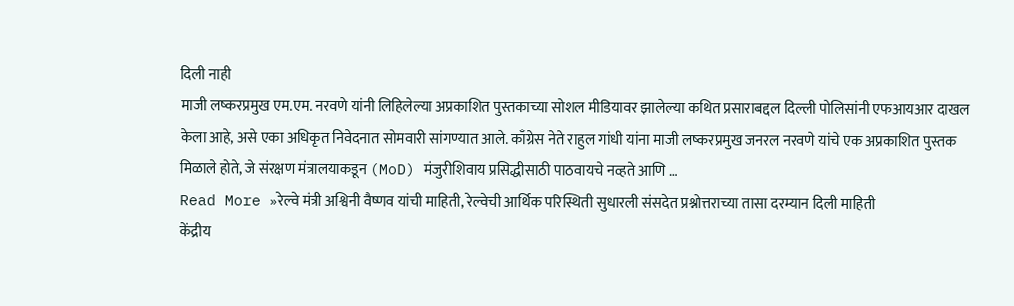दिली नाही
माजी लष्करप्रमुख एम.एम. नरवणे यांनी लिहिलेल्या अप्रकाशित पुस्तकाच्या सोशल मीडियावर झालेल्या कथित प्रसाराबद्दल दिल्ली पोलिसांनी एफआयआर दाखल केला आहे, असे एका अधिकृत निवेदनात सोमवारी सांगण्यात आले. काँग्रेस नेते राहुल गांधी यांना माजी लष्करप्रमुख जनरल नरवणे यांचे एक अप्रकाशित पुस्तक मिळाले होते, जे संरक्षण मंत्रालयाकडून (MoD) मंजुरीशिवाय प्रसिद्धीसाठी पाठवायचे नव्हते आणि …
Read More »रेल्वे मंत्री अश्विनी वैष्णव यांची माहिती, रेल्वेची आर्थिक परिस्थिती सुधारली संसदेत प्रश्नोत्तराच्या तासा दरम्यान दिली माहिती
केंद्रीय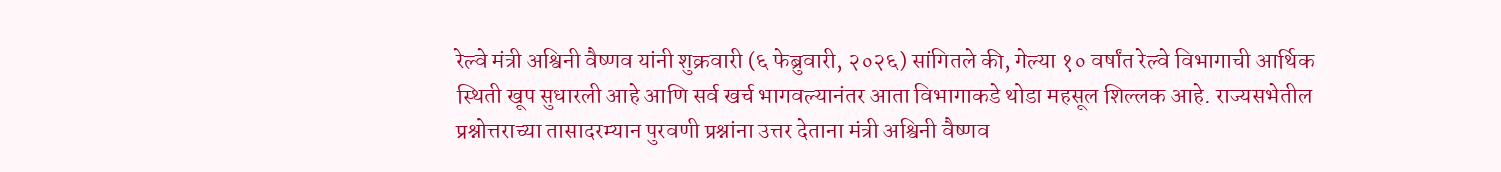रेल्वे मंत्री अश्विनी वैष्णव यांनी शुक्रवारी (६ फेब्रुवारी, २०२६) सांगितले की, गेल्या १० वर्षांत रेल्वे विभागाची आर्थिक स्थिती खूप सुधारली आहे आणि सर्व खर्च भागवल्यानंतर आता विभागाकडे थोडा महसूल शिल्लक आहे. राज्यसभेतील प्रश्नोत्तराच्या तासादरम्यान पुरवणी प्रश्नांना उत्तर देताना मंत्री अश्विनी वैष्णव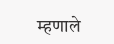म्हणाले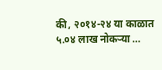की, २०१४-२४ या काळात ५.०४ लाख नोकऱ्या …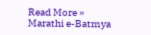Read More »
Marathi e-Batmya